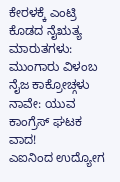ಕೇರಳಕ್ಕೆ ಎಂಟ್ರಿ ಕೊಡದ ನೈಋತ್ಯ ಮಾರುತಗಳು: ಮುಂಗಾರು ವಿಳಂಬ
ನೈಜ ಕಾಕ್ರೋಚ್ಗಳು ನಾವೇ: ಯುವ ಕಾಂಗ್ರೆಸ್ ಘಟಕ ವಾದ!
ಎಐನಿಂದ ಉದ್ಯೋಗ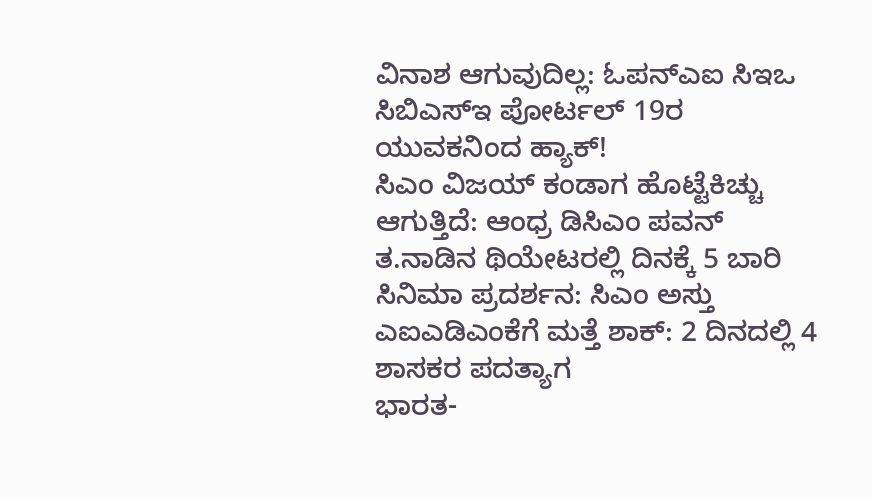ವಿನಾಶ ಆಗುವುದಿಲ್ಲ: ಓಪನ್ಎಐ ಸಿಇಒ
ಸಿಬಿಎಸ್ಇ ಪೋರ್ಟಲ್ 19ರ ಯುವಕನಿಂದ ಹ್ಯಾಕ್!
ಸಿಎಂ ವಿಜಯ್ ಕಂಡಾಗ ಹೊಟ್ಟೆಕಿಚ್ಚು ಆಗುತ್ತಿದೆ: ಆಂಧ್ರ ಡಿಸಿಎಂ ಪವನ್
ತ.ನಾಡಿನ ಥಿಯೇಟರಲ್ಲಿ ದಿನಕ್ಕೆ 5 ಬಾರಿ ಸಿನಿಮಾ ಪ್ರದರ್ಶನ: ಸಿಎಂ ಅಸ್ತು
ಎಐಎಡಿಎಂಕೆಗೆ ಮತ್ತೆ ಶಾಕ್: 2 ದಿನದಲ್ಲಿ 4 ಶಾಸಕರ ಪದತ್ಯಾಗ
ಭಾರತ-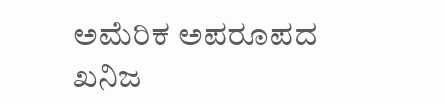ಅಮೆರಿಕ ಅಪರೂಪದ ಖನಿಜ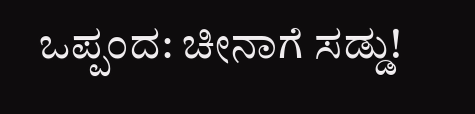ಒಪ್ಪಂದ: ಚೀನಾಗೆ ಸಡ್ಡು!